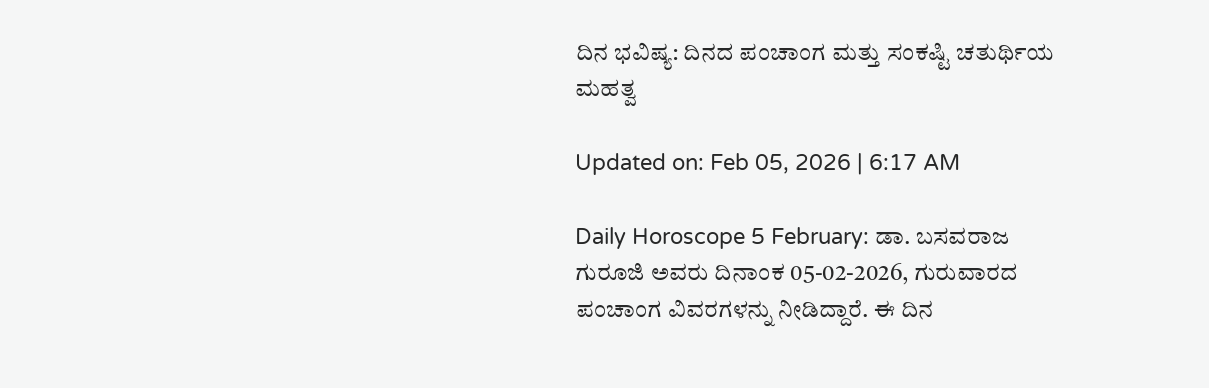ದಿನ ಭವಿಷ್ಯ: ದಿನದ ಪಂಚಾಂಗ ಮತ್ತು ಸಂಕಷ್ಟಿ ಚತುರ್ಥಿಯ ಮಹತ್ವ

Updated on: Feb 05, 2026 | 6:17 AM

Daily Horoscope 5 February: ಡಾ. ಬಸವರಾಜ ಗುರೂಜಿ ಅವರು ದಿನಾಂಕ 05-02-2026, ಗುರುವಾರದ ಪಂಚಾಂಗ ವಿವರಗಳನ್ನು ನೀಡಿದ್ದಾರೆ. ಈ ದಿನ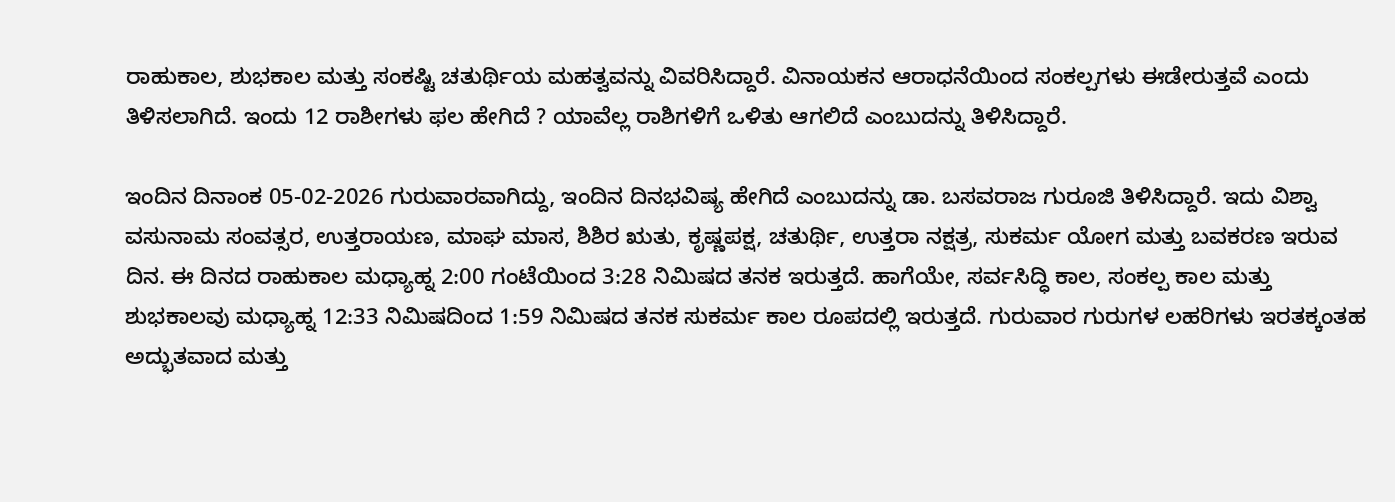ರಾಹುಕಾಲ, ಶುಭಕಾಲ ಮತ್ತು ಸಂಕಷ್ಟಿ ಚತುರ್ಥಿಯ ಮಹತ್ವವನ್ನು ವಿವರಿಸಿದ್ದಾರೆ. ವಿನಾಯಕನ ಆರಾಧನೆಯಿಂದ ಸಂಕಲ್ಪಗಳು ಈಡೇರುತ್ತವೆ ಎಂದು ತಿಳಿಸಲಾಗಿದೆ. ಇಂದು 12 ರಾಶೀಗಳು ಫಲ ಹೇಗಿದೆ ? ಯಾವೆಲ್ಲ ರಾಶಿಗಳಿಗೆ ಒಳಿತು ಆಗಲಿದೆ ಎಂಬುದನ್ನು ತಿಳಿಸಿದ್ದಾರೆ.

ಇಂದಿನ ದಿನಾಂಕ 05-02-2026 ಗುರುವಾರವಾಗಿದ್ದು, ಇಂದಿನ ದಿನಭವಿಷ್ಯ ಹೇಗಿದೆ ಎಂಬುದನ್ನು ಡಾ. ಬಸವರಾಜ ಗುರೂಜಿ ತಿಳಿಸಿದ್ದಾರೆ. ಇದು ವಿಶ್ವಾ ವಸುನಾಮ ಸಂವತ್ಸರ, ಉತ್ತರಾಯಣ, ಮಾಘ ಮಾಸ, ಶಿಶಿರ ಋತು, ಕೃಷ್ಣಪಕ್ಷ, ಚತುರ್ಥಿ, ಉತ್ತರಾ ನಕ್ಷತ್ರ, ಸುಕರ್ಮ ಯೋಗ ಮತ್ತು ಬವಕರಣ ಇರುವ ದಿನ. ಈ ದಿನದ ರಾಹುಕಾಲ ಮಧ್ಯಾಹ್ನ 2:00 ಗಂಟೆಯಿಂದ 3:28 ನಿಮಿಷದ ತನಕ ಇರುತ್ತದೆ. ಹಾಗೆಯೇ, ಸರ್ವಸಿದ್ಧಿ ಕಾಲ, ಸಂಕಲ್ಪ ಕಾಲ ಮತ್ತು ಶುಭಕಾಲವು ಮಧ್ಯಾಹ್ನ 12:33 ನಿಮಿಷದಿಂದ 1:59 ನಿಮಿಷದ ತನಕ ಸುಕರ್ಮ ಕಾಲ ರೂಪದಲ್ಲಿ ಇರುತ್ತದೆ. ಗುರುವಾರ ಗುರುಗಳ ಲಹರಿಗಳು ಇರತಕ್ಕಂತಹ ಅದ್ಭುತವಾದ ಮತ್ತು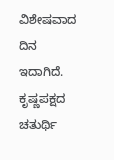ವಿಶೇಷವಾದ ದಿನ ಇದಾಗಿದೆ. ಕೃಷ್ಣಪಕ್ಷದ ಚತುರ್ಥಿ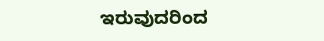ಇರುವುದರಿಂದ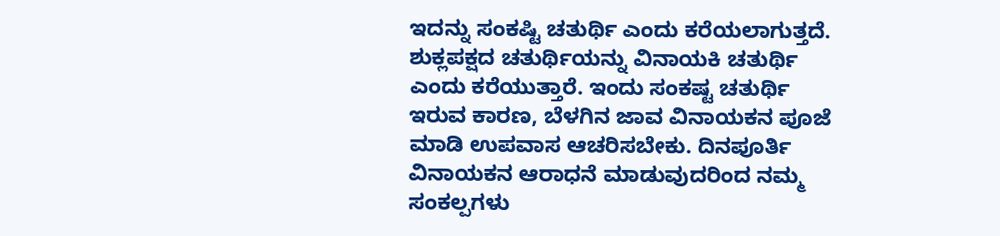ಇದನ್ನು ಸಂಕಷ್ಟಿ ಚತುರ್ಥಿ ಎಂದು ಕರೆಯಲಾಗುತ್ತದೆ. ಶುಕ್ಲಪಕ್ಷದ ಚತುರ್ಥಿಯನ್ನು ವಿನಾಯಕಿ ಚತುರ್ಥಿ ಎಂದು ಕರೆಯುತ್ತಾರೆ. ಇಂದು ಸಂಕಷ್ಟ ಚತುರ್ಥಿ ಇರುವ ಕಾರಣ, ಬೆಳಗಿನ ಜಾವ ವಿನಾಯಕನ ಪೂಜೆ ಮಾಡಿ ಉಪವಾಸ ಆಚರಿಸಬೇಕು. ದಿನಪೂರ್ತಿ ವಿನಾಯಕನ ಆರಾಧನೆ ಮಾಡುವುದರಿಂದ ನಮ್ಮ ಸಂಕಲ್ಪಗಳು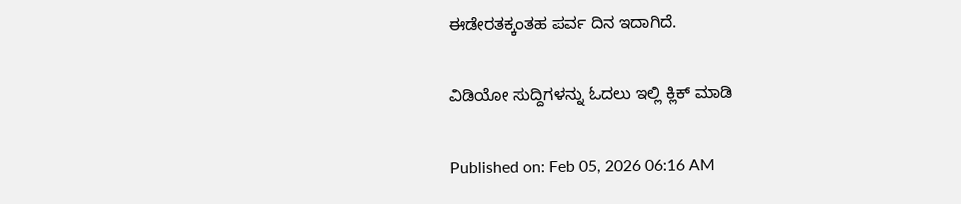ಈಡೇರತಕ್ಕಂತಹ ಪರ್ವ ದಿನ ಇದಾಗಿದೆ.

ವಿಡಿಯೋ ಸುದ್ದಿಗಳನ್ನು ಓದಲು ಇಲ್ಲಿ ಕ್ಲಿಕ್ ಮಾಡಿ

Published on: Feb 05, 2026 06:16 AM